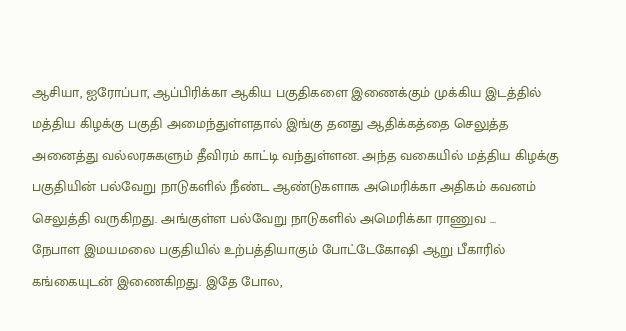ஆசியா, ஐரோப்பா, ஆப்பிரிக்கா ஆகிய பகுதிகளை இணைக்கும் முக்கிய இடத்தில் மத்திய கிழக்கு பகுதி அமைந்துள்ளதால் இங்கு தனது ஆதிக்கத்தை செலுத்த அனைத்து வல்லரசுகளும் தீவிரம் காட்டி வந்துள்ளன. அந்த வகையில் மத்திய கிழக்கு பகுதியின் பல்வேறு நாடுகளில் நீண்ட ஆண்டுகளாக அமெரிக்கா அதிகம் கவனம் செலுத்தி வருகிறது. அங்குள்ள பல்வேறு நாடுகளில் அமெரிக்கா ராணுவ ...
நேபாள இமயமலை பகுதியில் உற்பத்தியாகும் போட்டேகோஷி ஆறு பீகாரில் கங்கையுடன் இணைகிறது. இதே போல,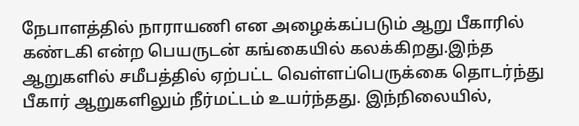நேபாளத்தில் நாராயணி என அழைக்கப்படும் ஆறு பீகாரில் கண்டகி என்ற பெயருடன் கங்கையில் கலக்கிறது.இந்த ஆறுகளில் சமீபத்தில் ஏற்பட்ட வெள்ளப்பெருக்கை தொடர்ந்து பீகார் ஆறுகளிலும் நீர்மட்டம் உயர்ந்தது. இந்நிலையில்,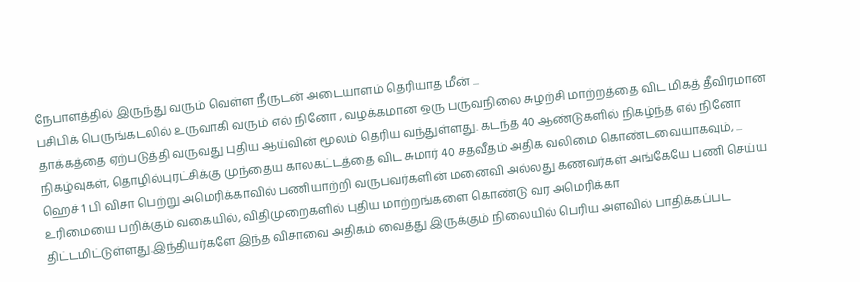நேபாளத்தில் இருந்து வரும் வெள்ள நீருடன் அடையாளம் தெரியாத மீன் ...
பசிபிக் பெருங்கடலில் உருவாகி வரும் எல் நினோ , வழக்கமான ஒரு பருவநிலை சுழற்சி மாற்றத்தை விட மிகத் தீவிரமான தாக்கத்தை ஏற்படுத்தி வருவது புதிய ஆய்வின் மூலம் தெரிய வந்துள்ளது. கடந்த 40 ஆண்டுகளில் நிகழ்ந்த எல் நினோ நிகழ்வுகள், தொழில்புரட்சிக்கு முந்தைய காலகட்டத்தை விட சுமார் 40 சதவீதம் அதிக வலிமை கொண்டவையாகவும், ...
ஹெச் 1 பி விசா பெற்று அமெரிக்காவில் பணியாற்றி வருபவர்களின் மனைவி அல்லது கணவர்கள் அங்கேயே பணி செய்ய உரிமையை பறிக்கும் வகையில், விதிமுறைகளில் புதிய மாற்றங்களை கொண்டு வர அமெரிக்கா திட்டமிட்டுள்ளது.இந்தியர்களே இந்த விசாவை அதிகம் வைத்து இருக்கும் நிலையில் பெரிய அளவில் பாதிக்கப்பட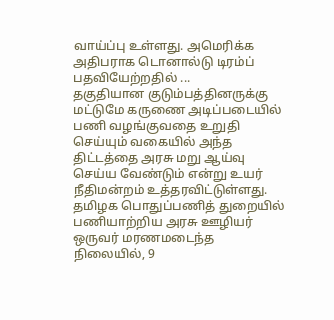வாய்ப்பு உள்ளது. அமெரிக்க அதிபராக டொனால்டு டிரம்ப் பதவியேற்றதில் ...
தகுதியான குடும்பத்தினருக்கு மட்டுமே கருணை அடிப்படையில் பணி வழங்குவதை உறுதி செய்யும் வகையில் அந்த திட்டத்தை அரசு மறு ஆய்வு செய்ய வேண்டும் என்று உயர் நீதிமன்றம் உத்தரவிட்டுள்ளது. தமிழக பொதுப்பணித் துறையில் பணியாற்றிய அரசு ஊழியர் ஒருவர் மரணமடைந்த நிலையில், 9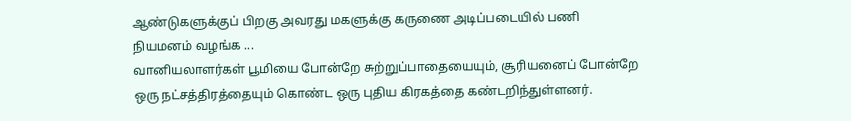ஆண்டுகளுக்குப் பிறகு அவரது மகளுக்கு கருணை அடிப்படையில் பணி நியமனம் வழங்க ...
வானியலாளர்கள் பூமியை போன்றே சுற்றுப்பாதையையும், சூரியனைப் போன்றே ஒரு நட்சத்திரத்தையும் கொண்ட ஒரு புதிய கிரகத்தை கண்டறிந்துள்ளனர்.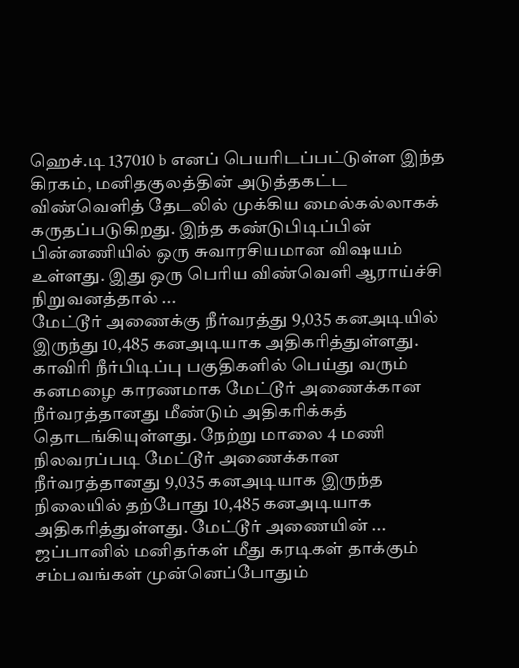ஹெச்.டி 137010 b எனப் பெயரிடப்பட்டுள்ள இந்த கிரகம், மனிதகுலத்தின் அடுத்தகட்ட விண்வெளித் தேடலில் முக்கிய மைல்கல்லாகக் கருதப்படுகிறது. இந்த கண்டுபிடிப்பின் பின்னணியில் ஒரு சுவாரசியமான விஷயம் உள்ளது. இது ஒரு பெரிய விண்வெளி ஆராய்ச்சி நிறுவனத்தால் ...
மேட்டூர் அணைக்கு நீர்வரத்து 9,035 கனஅடியில் இருந்து 10,485 கனஅடியாக அதிகரித்துள்ளது. காவிரி நீர்பிடிப்பு பகுதிகளில் பெய்து வரும் கனமழை காரணமாக மேட்டூர் அணைக்கான நீர்வரத்தானது மீண்டும் அதிகரிக்கத் தொடங்கியுள்ளது. நேற்று மாலை 4 மணி நிலவரப்படி மேட்டூர் அணைக்கான நீர்வரத்தானது 9,035 கனஅடியாக இருந்த நிலையில் தற்போது 10,485 கனஅடியாக அதிகரித்துள்ளது. மேட்டூர் அணையின் ...
ஜப்பானில் மனிதர்கள் மீது கரடிகள் தாக்கும் சம்பவங்கள் முன்னெப்போதும்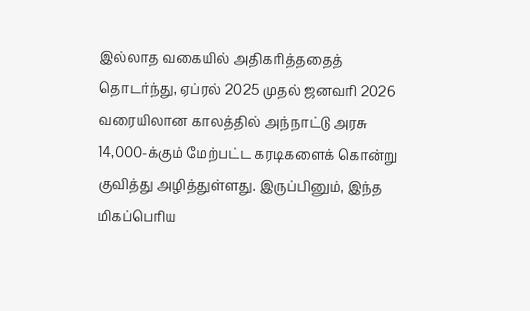இல்லாத வகையில் அதிகரித்ததைத் தொடர்ந்து, ஏப்ரல் 2025 முதல் ஜனவரி 2026 வரையிலான காலத்தில் அந்நாட்டு அரசு 14,000-க்கும் மேற்பட்ட கரடிகளைக் கொன்று குவித்து அழித்துள்ளது. இருப்பினும், இந்த மிகப்பெரிய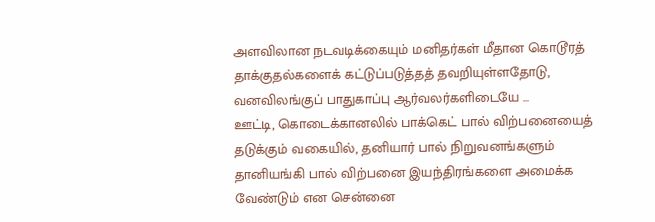அளவிலான நடவடிக்கையும் மனிதர்கள் மீதான கொடூரத் தாக்குதல்களைக் கட்டுப்படுத்தத் தவறியுள்ளதோடு, வனவிலங்குப் பாதுகாப்பு ஆர்வலர்களிடையே ...
ஊட்டி, கொடைக்கானலில் பாக்கெட் பால் விற்பனையைத் தடுக்கும் வகையில், தனியார் பால் நிறுவனங்களும் தானியங்கி பால் விற்பனை இயந்திரங்களை அமைக்க வேண்டும் என சென்னை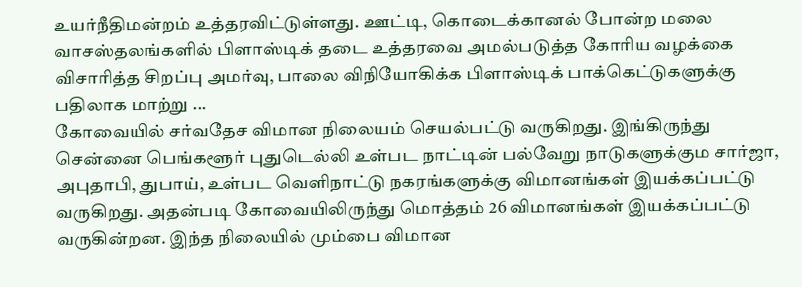உயர்நீதிமன்றம் உத்தரவிட்டுள்ளது. ஊட்டி, கொடைக்கானல் போன்ற மலை வாசஸ்தலங்களில் பிளாஸ்டிக் தடை உத்தரவை அமல்படுத்த கோரிய வழக்கை விசாரித்த சிறப்பு அமர்வு, பாலை விநியோகிக்க பிளாஸ்டிக் பாக்கெட்டுகளுக்கு பதிலாக மாற்று ...
கோவையில் சர்வதேச விமான நிலையம் செயல்பட்டு வருகிறது. இங்கிருந்து சென்னை பெங்களூர் புதுடெல்லி உள்பட நாட்டின் பல்வேறு நாடுகளுக்கும சார்ஜா, அபுதாபி, துபாய், உள்பட வெளிநாட்டு நகரங்களுக்கு விமானங்கள் இயக்கப்பட்டு வருகிறது. அதன்படி கோவையிலிருந்து மொத்தம் 26 விமானங்கள் இயக்கப்பட்டு வருகின்றன. இந்த நிலையில் மும்பை விமான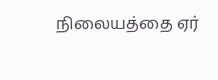நிலையத்தை ஏர்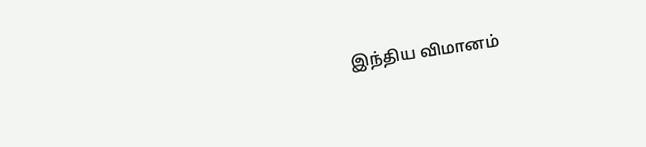இந்திய விமானம்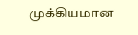முக்கியமான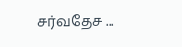சர்வதேச ...